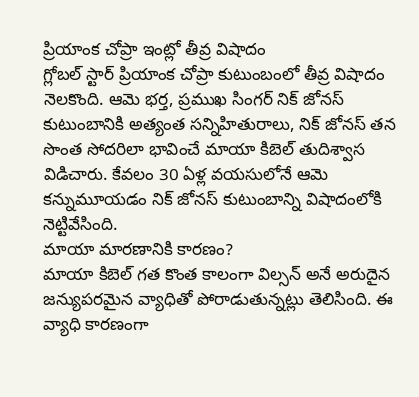ప్రియాంక చోప్రా ఇంట్లో తీవ్ర విషాదం
గ్లోబల్ స్టార్ ప్రియాంక చోప్రా కుటుంబంలో తీవ్ర విషాదం నెలకొంది. ఆమె భర్త, ప్రముఖ సింగర్ నిక్ జోనస్ కుటుంబానికి అత్యంత సన్నిహితురాలు, నిక్ జోనస్ తన సొంత సోదరిలా భావించే మాయా కిబెల్ తుదిశ్వాస విడిచారు. కేవలం 30 ఏళ్ల వయసులోనే ఆమె కన్నుమూయడం నిక్ జోనస్ కుటుంబాన్ని విషాదంలోకి నెట్టివేసింది.
మాయా మారణానికి కారణం?
మాయా కిబెల్ గత కొంత కాలంగా విల్సన్ అనే అరుదైన జన్యుపరమైన వ్యాధితో పోరాడుతున్నట్లు తెలిసింది. ఈ వ్యాధి కారణంగా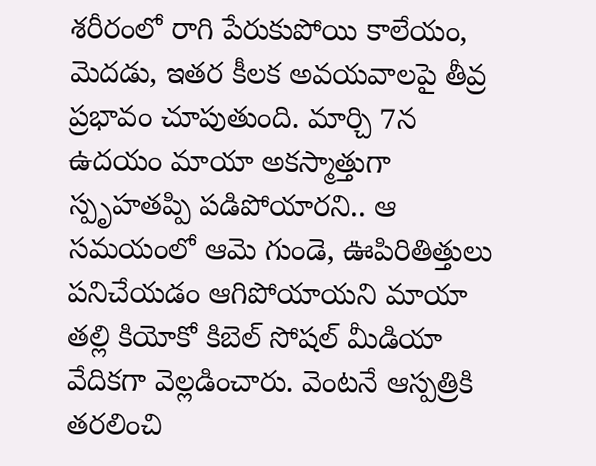శరీరంలో రాగి పేరుకుపోయి కాలేయం, మెదడు, ఇతర కీలక అవయవాలపై తీవ్ర ప్రభావం చూపుతుంది. మార్చి 7న ఉదయం మాయా అకస్మాత్తుగా స్పృహతప్పి పడిపోయారని.. ఆ సమయంలో ఆమె గుండె, ఊపిరితిత్తులు పనిచేయడం ఆగిపోయాయని మాయా తల్లి కియోకో కిబెల్ సోషల్ మీడియా వేదికగా వెల్లడించారు. వెంటనే ఆస్పత్రికి తరలించి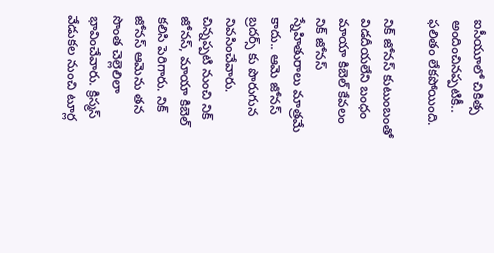ఐసీయూలో చికిత్స అందించినప్పటికీ.. ఫలితం లేకపోయింది.

నిక్ జోనస్ కుటుంబంతో విడదీయలేని బంధం
మాయా కిబెల్ కేవలం నిక్ జోనస్ స్నేహితురాలు మాత్రమే కాదు.. ఆమె జోనస్ బ్రదర్స్ కు పొరుగున నివసించేవారు. చిన్నప్పటి నుంచి నిక్ జోనస్, మాయా కిబెల్ కలిసి పెరిగారు. నిక్ జోనస్ ఆమెను తన సొంత చెల్లెలిలా భావించేవారు. క్రిస్మస్ వేడుకల నుంచి టూర్ల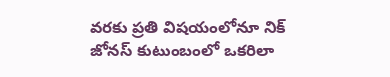వరకు ప్రతి విషయంలోనూ నిక్ జోనస్ కుటుంబంలో ఒకరిలా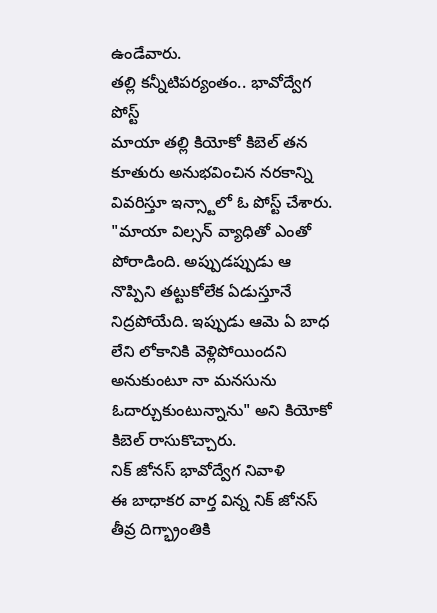ఉండేవారు.
తల్లి కన్నీటిపర్యంతం.. భావోద్వేగ పోస్ట్
మాయా తల్లి కియోకో కిబెల్ తన కూతురు అనుభవించిన నరకాన్ని వివరిస్తూ ఇన్స్టాలో ఓ పోస్ట్ చేశారు. "మాయా విల్సన్ వ్యాధితో ఎంతో పోరాడింది. అప్పుడప్పుడు ఆ నొప్పిని తట్టుకోలేక ఏడుస్తూనే నిద్రపోయేది. ఇప్పుడు ఆమె ఏ బాధ లేని లోకానికి వెళ్లిపోయిందని అనుకుంటూ నా మనసును ఓదార్చుకుంటున్నాను" అని కియోకో కిబెల్ రాసుకొచ్చారు.
నిక్ జోనస్ భావోద్వేగ నివాళి
ఈ బాధాకర వార్త విన్న నిక్ జోనస్ తీవ్ర దిగ్భ్రాంతికి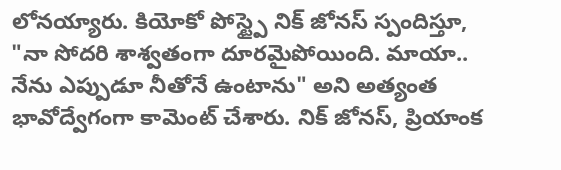లోనయ్యారు. కియోకో పోస్ట్పై నిక్ జోనస్ స్పందిస్తూ, "నా సోదరి శాశ్వతంగా దూరమైపోయింది. మాయా.. నేను ఎప్పుడూ నీతోనే ఉంటాను" అని అత్యంత భావోద్వేగంగా కామెంట్ చేశారు. నిక్ జోనస్, ప్రియాంక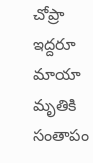చోప్రా ఇద్దరూ మాయా మృతికి సంతాపం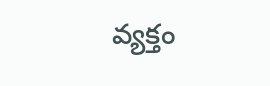వ్యక్తం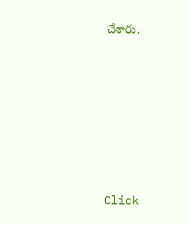చేశారు.












Click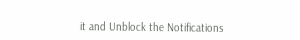it and Unblock the Notifications